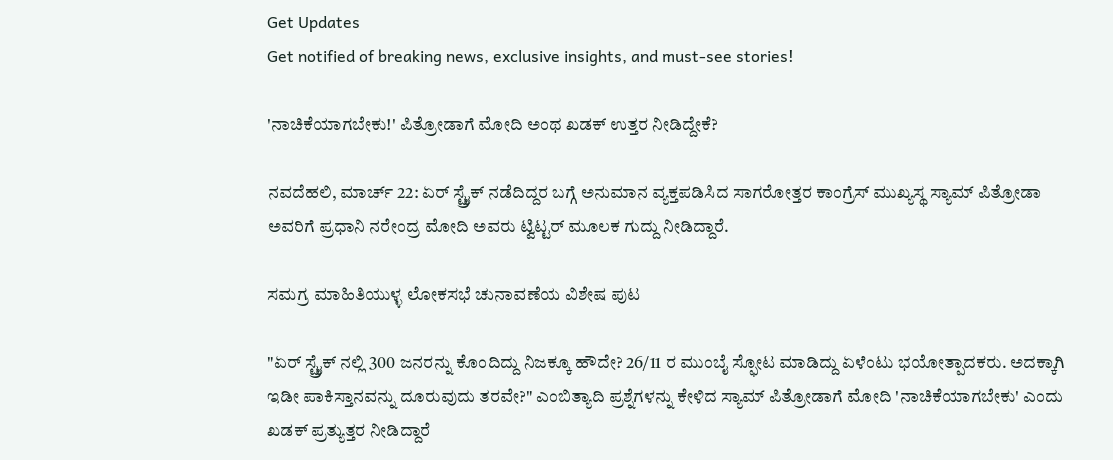Get Updates
Get notified of breaking news, exclusive insights, and must-see stories!

'ನಾಚಿಕೆಯಾಗಬೇಕು!' ಪಿತ್ರೋಡಾಗೆ ಮೋದಿ ಅಂಥ ಖಡಕ್ ಉತ್ತರ ನೀಡಿದ್ದೇಕೆ?

ನವದೆಹಲಿ, ಮಾರ್ಚ್ 22: ಏರ್ ಸ್ಟ್ರೈಕ್ ನಡೆದಿದ್ದರ ಬಗ್ಗೆ ಅನುಮಾನ ವ್ಯಕ್ತಪಡಿಸಿದ ಸಾಗರೋತ್ತರ ಕಾಂಗ್ರೆಸ್ ಮುಖ್ಯಸ್ಥ ಸ್ಯಾಮ್ ಪಿತ್ರೋಡಾ ಅವರಿಗೆ ಪ್ರಧಾನಿ ನರೇಂದ್ರ ಮೋದಿ ಅವರು ಟ್ವಿಟ್ಟರ್ ಮೂಲಕ ಗುದ್ದು ನೀಡಿದ್ದಾರೆ.

ಸಮಗ್ರ ಮಾಹಿತಿಯುಳ್ಳ ಲೋಕಸಭೆ ಚುನಾವಣೆಯ ವಿಶೇಷ ಪುಟ

"ಏರ್ ಸ್ಟ್ರೈಕ್ ನಲ್ಲಿ 300 ಜನರನ್ನು ಕೊಂದಿದ್ದು ನಿಜಕ್ಕೂ ಹೌದೇ? 26/11 ರ ಮುಂಬೈ ಸ್ಫೋಟ ಮಾಡಿದ್ದು ಏಳೆಂಟು ಭಯೋತ್ಪಾದಕರು. ಅದಕ್ಕಾಗಿ ಇಡೀ ಪಾಕಿಸ್ತಾನವನ್ನು ದೂರುವುದು ತರವೇ?" ಎಂಬಿತ್ಯಾದಿ ಪ್ರಶ್ನೆಗಳನ್ನು ಕೇಳಿದ ಸ್ಯಾಮ್ ಪಿತ್ರೋಡಾಗೆ ಮೋದಿ 'ನಾಚಿಕೆಯಾಗಬೇಕು' ಎಂದು ಖಡಕ್ ಪ್ರತ್ಯುತ್ತರ ನೀಡಿದ್ದಾರೆ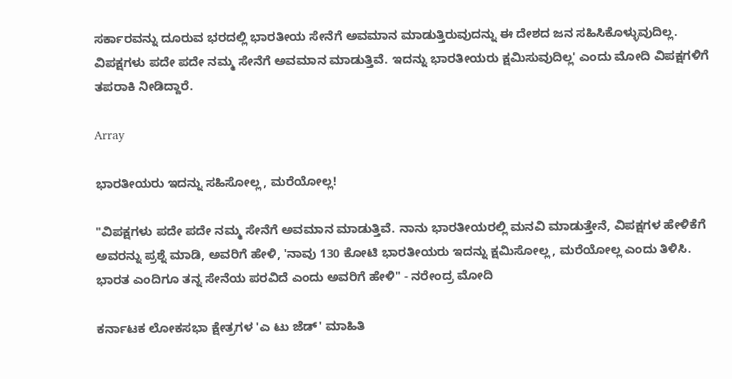ಸರ್ಕಾರವನ್ನು ದೂರುವ ಭರದಲ್ಲಿ ಭಾರತೀಯ ಸೇನೆಗೆ ಅವಮಾನ ಮಾಡುತ್ತಿರುವುದನ್ನು ಈ ದೇಶದ ಜನ ಸಹಿಸಿಕೊಳ್ಳುವುದಿಲ್ಲ. ವಿಪಕ್ಷಗಳು ಪದೇ ಪದೇ ನಮ್ಮ ಸೇನೆಗೆ ಅವಮಾನ ಮಾಡುತ್ತಿವೆ. ಇದನ್ನು ಭಾರತೀಯರು ಕ್ಷಮಿಸುವುದಿಲ್ಲ' ಎಂದು ಮೋದಿ ವಿಪಕ್ಷಗಳಿಗೆ ತಪರಾಕಿ ನೀಡಿದ್ದಾರೆ.

Array

ಭಾರತೀಯರು ಇದನ್ನು ಸಹಿಸೋಲ್ಲ, ಮರೆಯೋಲ್ಲ!

"ವಿಪಕ್ಷಗಳು ಪದೇ ಪದೇ ನಮ್ಮ ಸೇನೆಗೆ ಅವಮಾನ ಮಾಡುತ್ತಿವೆ. ನಾನು ಭಾರತೀಯರಲ್ಲಿ ಮನವಿ ಮಾಡುತ್ತೇನೆ, ವಿಪಕ್ಷಗಳ ಹೇಳಿಕೆಗೆ ಅವರನ್ನು ಪ್ರಶ್ನೆ ಮಾಡಿ, ಅವರಿಗೆ ಹೇಳಿ, 'ನಾವು 130 ಕೋಟಿ ಭಾರತೀಯರು ಇದನ್ನು ಕ್ಷಮಿಸೋಲ್ಲ, ಮರೆಯೋಲ್ಲ ಎಂದು ತಿಳಿಸಿ. ಭಾರತ ಎಂದಿಗೂ ತನ್ನ ಸೇನೆಯ ಪರವಿದೆ ಎಂದು ಅವರಿಗೆ ಹೇಳಿ" - ನರೇಂದ್ರ ಮೋದಿ

ಕರ್ನಾಟಕ ಲೋಕಸಭಾ ಕ್ಷೇತ್ರಗಳ 'ಎ ಟು ಜೆಡ್' ಮಾಹಿತಿ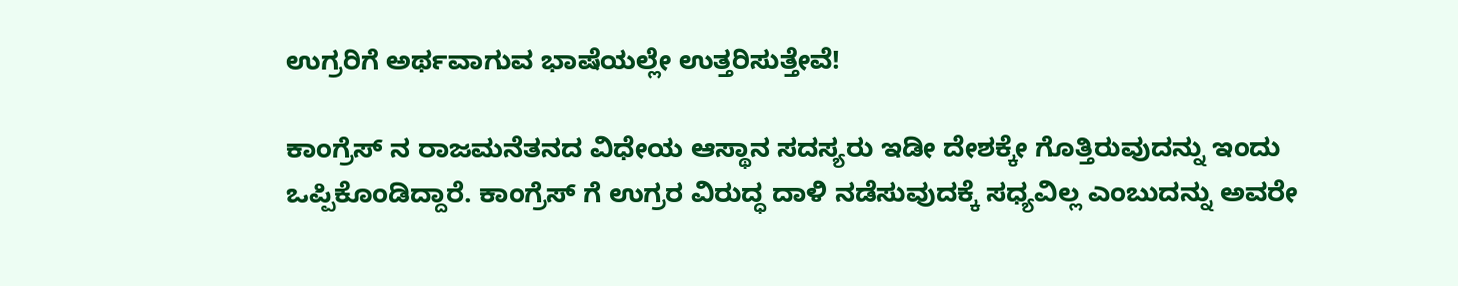ಉಗ್ರರಿಗೆ ಅರ್ಥವಾಗುವ ಭಾಷೆಯಲ್ಲೇ ಉತ್ತರಿಸುತ್ತೇವೆ!

ಕಾಂಗ್ರೆಸ್ ನ ರಾಜಮನೆತನದ ವಿಧೇಯ ಆಸ್ಥಾನ ಸದಸ್ಯರು ಇಡೀ ದೇಶಕ್ಕೇ ಗೊತ್ತಿರುವುದನ್ನು ಇಂದು ಒಪ್ಪಿಕೊಂಡಿದ್ದಾರೆ. ಕಾಂಗ್ರೆಸ್ ಗೆ ಉಗ್ರರ ವಿರುದ್ಧ ದಾಳಿ ನಡೆಸುವುದಕ್ಕೆ ಸಧ್ಯವಿಲ್ಲ ಎಂಬುದನ್ನು ಅವರೇ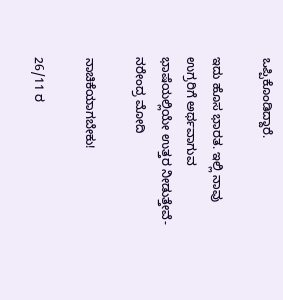ಒಪ್ಪಿಕೊಂಡಿದ್ದಾರೆ.

ಇದು ಹೊಸ ಭಾರತ. ಇಲ್ಲಿ ನಾವು ಉಗ್ರರಿಗೆ ಅರ್ಥವಾಗುವ ಭಾಷೆಯಲ್ಲಿಯೇ ಉತ್ತರ ನೀಡುತ್ತೇವೆ- ನರೇಂದ್ರ ಮೋದಿ

ನಾಚಿಕೆಯಾಗಬೇಕು!

26/11 ರ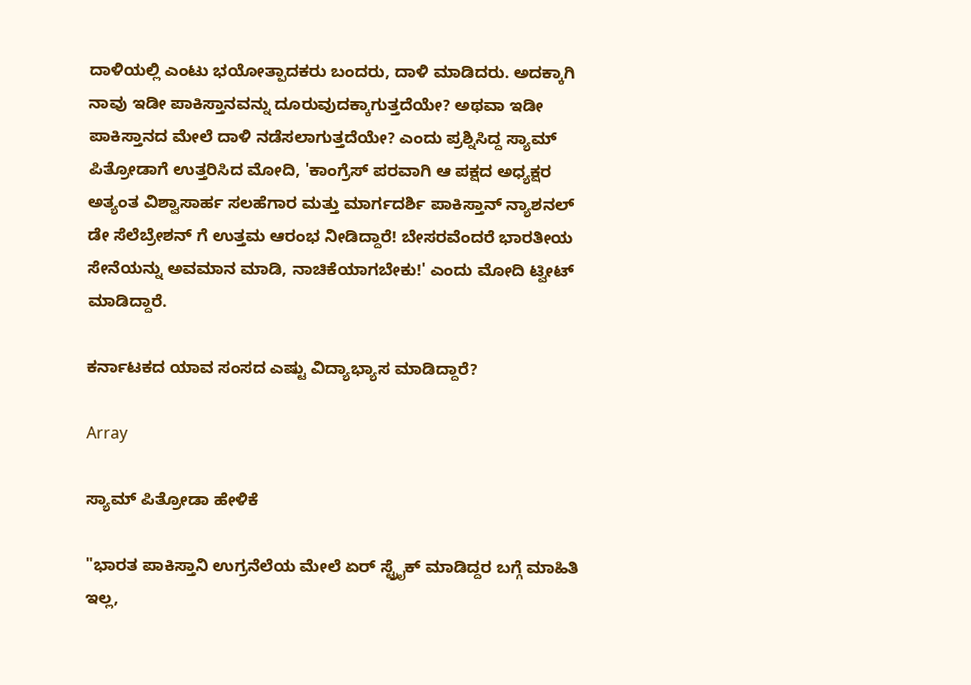ದಾಳಿಯಲ್ಲಿ ಎಂಟು ಭಯೋತ್ಪಾದಕರು ಬಂದರು, ದಾಳಿ ಮಾಡಿದರು. ಅದಕ್ಕಾಗಿ ನಾವು ಇಡೀ ಪಾಕಿಸ್ತಾನವನ್ನು ದೂರುವುದಕ್ಕಾಗುತ್ತದೆಯೇ? ಅಥವಾ ಇಡೀ ಪಾಕಿಸ್ತಾನದ ಮೇಲೆ ದಾಳಿ ನಡೆಸಲಾಗುತ್ತದೆಯೇ? ಎಂದು ಪ್ರಶ್ನಿಸಿದ್ದ ಸ್ಯಾಮ್ ಪಿತ್ರೋಡಾಗೆ ಉತ್ತರಿಸಿದ ಮೋದಿ, 'ಕಾಂಗ್ರೆಸ್ ಪರವಾಗಿ ಆ ಪಕ್ಷದ ಅಧ್ಯಕ್ಷರ ಅತ್ಯಂತ ವಿಶ್ವಾಸಾರ್ಹ ಸಲಹೆಗಾರ ಮತ್ತು ಮಾರ್ಗದರ್ಶಿ ಪಾಕಿಸ್ತಾನ್ ನ್ಯಾಶನಲ್ ಡೇ ಸೆಲೆಬ್ರೇಶನ್ ಗೆ ಉತ್ತಮ ಆರಂಭ ನೀಡಿದ್ದಾರೆ! ಬೇಸರವೆಂದರೆ ಭಾರತೀಯ ಸೇನೆಯನ್ನು ಅವಮಾನ ಮಾಡಿ, ನಾಚಿಕೆಯಾಗಬೇಕು!' ಎಂದು ಮೋದಿ ಟ್ವೀಟ್ ಮಾಡಿದ್ದಾರೆ.

ಕರ್ನಾಟಕದ ಯಾವ ಸಂಸದ ಎಷ್ಟು ವಿದ್ಯಾಭ್ಯಾಸ ಮಾಡಿದ್ದಾರೆ?

Array

ಸ್ಯಾಮ್ ಪಿತ್ರೋಡಾ ಹೇಳಿಕೆ

"ಭಾರತ ಪಾಕಿಸ್ತಾನಿ ಉಗ್ರನೆಲೆಯ ಮೇಲೆ ಏರ್ ಸ್ಟ್ರೈಕ್ ಮಾಡಿದ್ದರ ಬಗ್ಗೆ ಮಾಹಿತಿ ಇಲ್ಲ,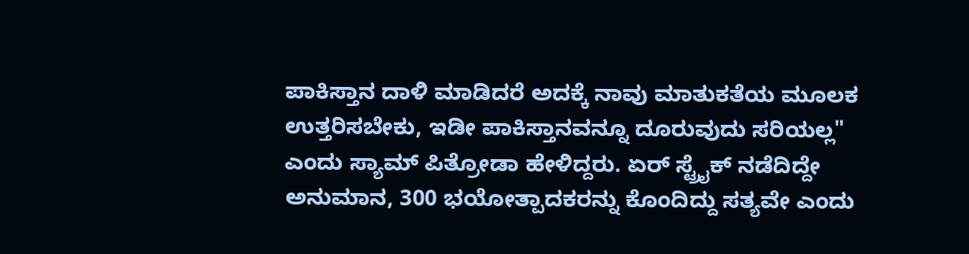ಪಾಕಿಸ್ತಾನ ದಾಳಿ ಮಾಡಿದರೆ ಅದಕ್ಕೆ ನಾವು ಮಾತುಕತೆಯ ಮೂಲಕ ಉತ್ತರಿಸಬೇಕು, ಇಡೀ ಪಾಕಿಸ್ತಾನವನ್ನೂ ದೂರುವುದು ಸರಿಯಲ್ಲ" ಎಂದು ಸ್ಯಾಮ್ ಪಿತ್ರೋಡಾ ಹೇಳಿದ್ದರು. ಏರ್ ಸ್ಟ್ರೈಕ್ ನಡೆದಿದ್ದೇ ಅನುಮಾನ, 300 ಭಯೋತ್ಪಾದಕರನ್ನು ಕೊಂದಿದ್ದು ಸತ್ಯವೇ ಎಂದು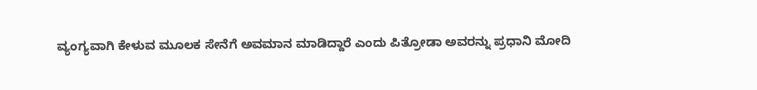ವ್ಯಂಗ್ಯವಾಗಿ ಕೇಳುವ ಮೂಲಕ ಸೇನೆಗೆ ಅವಮಾನ ಮಾಡಿದ್ದಾರೆ ಎಂದು ಪಿತ್ರೋಡಾ ಅವರನ್ನು ಪ್ರಧಾನಿ ಮೋದಿ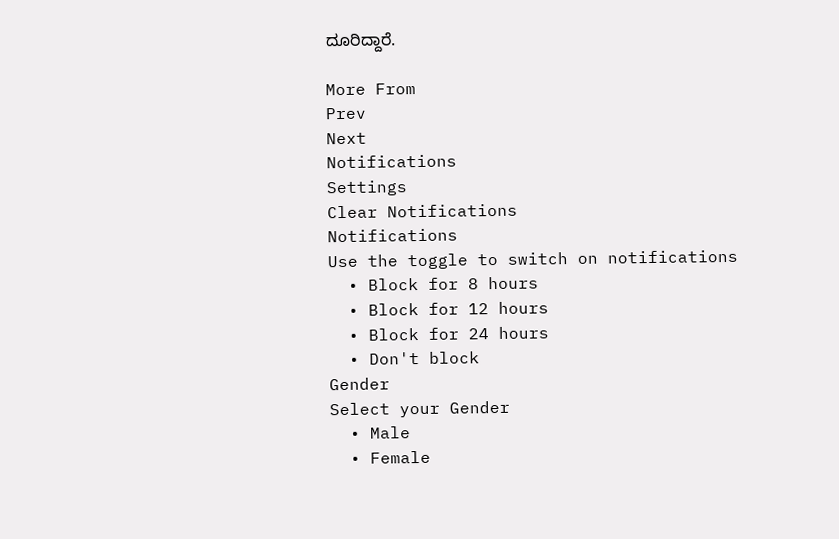ದೂರಿದ್ದಾರೆ.

More From
Prev
Next
Notifications
Settings
Clear Notifications
Notifications
Use the toggle to switch on notifications
  • Block for 8 hours
  • Block for 12 hours
  • Block for 24 hours
  • Don't block
Gender
Select your Gender
  • Male
  • Female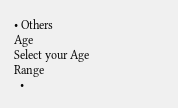• Others
Age
Select your Age Range
  •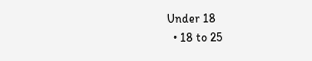Under 18
  • 18 to 25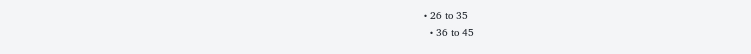• 26 to 35
  • 36 to 45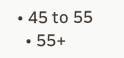• 45 to 55
  • 55+